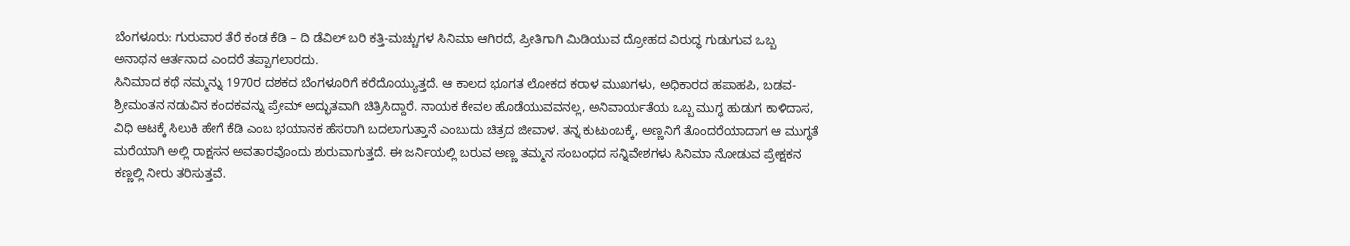ಬೆಂಗಳೂರು: ಗುರುವಾರ ತೆರೆ ಕಂಡ ಕೆಡಿ – ದಿ ಡೆವಿಲ್ ಬರಿ ಕತ್ತಿ-ಮಚ್ಚುಗಳ ಸಿನಿಮಾ ಆಗಿರದೆ, ಪ್ರೀತಿಗಾಗಿ ಮಿಡಿಯುವ ದ್ರೋಹದ ವಿರುದ್ಧ ಗುಡುಗುವ ಒಬ್ಬ ಅನಾಥನ ಆರ್ತನಾದ ಎಂದರೆ ತಪ್ಪಾಗಲಾರದು.
ಸಿನಿಮಾದ ಕಥೆ ನಮ್ಮನ್ನು 1970ರ ದಶಕದ ಬೆಂಗಳೂರಿಗೆ ಕರೆದೊಯ್ಯುತ್ತದೆ. ಆ ಕಾಲದ ಭೂಗತ ಲೋಕದ ಕರಾಳ ಮುಖಗಳು, ಅಧಿಕಾರದ ಹಪಾಹಪಿ, ಬಡವ-ಶ್ರೀಮಂತನ ನಡುವಿನ ಕಂದಕವನ್ನು ಪ್ರೇಮ್ ಅದ್ಭುತವಾಗಿ ಚಿತ್ರಿಸಿದ್ದಾರೆ. ನಾಯಕ ಕೇವಲ ಹೊಡೆಯುವವನಲ್ಲ, ಅನಿವಾರ್ಯತೆಯ ಒಬ್ಬ ಮುಗ್ಧ ಹುಡುಗ ಕಾಳಿದಾಸ, ವಿಧಿ ಆಟಕ್ಕೆ ಸಿಲುಕಿ ಹೇಗೆ ಕೆಡಿ ಎಂಬ ಭಯಾನಕ ಹೆಸರಾಗಿ ಬದಲಾಗುತ್ತಾನೆ ಎಂಬುದು ಚಿತ್ರದ ಜೀವಾಳ. ತನ್ನ ಕುಟುಂಬಕ್ಕೆ, ಅಣ್ಣನಿಗೆ ತೊಂದರೆಯಾದಾಗ ಆ ಮುಗ್ಧತೆ ಮರೆಯಾಗಿ ಅಲ್ಲಿ ರಾಕ್ಷಸನ ಅವತಾರವೊಂದು ಶುರುವಾಗುತ್ತದೆ. ಈ ಜರ್ನಿಯಲ್ಲಿ ಬರುವ ಅಣ್ಣ ತಮ್ಮನ ಸಂಬಂಧದ ಸನ್ನಿವೇಶಗಳು ಸಿನಿಮಾ ನೋಡುವ ಪ್ರೇಕ್ಷಕನ ಕಣ್ಣಲ್ಲಿ ನೀರು ತರಿಸುತ್ತವೆ.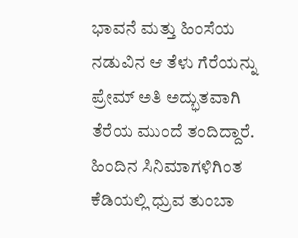ಭಾವನೆ ಮತ್ತು ಹಿಂಸೆಯ ನಡುವಿನ ಆ ತೆಳು ಗೆರೆಯನ್ನು ಪ್ರೇಮ್ ಅತಿ ಅದ್ಭುತವಾಗಿ ತೆರೆಯ ಮುಂದೆ ತಂದಿದ್ದಾರೆ.
ಹಿಂದಿನ ಸಿನಿಮಾಗಳಿಗಿಂತ ಕೆಡಿಯಲ್ಲಿ ಧ್ರುವ ತುಂಬಾ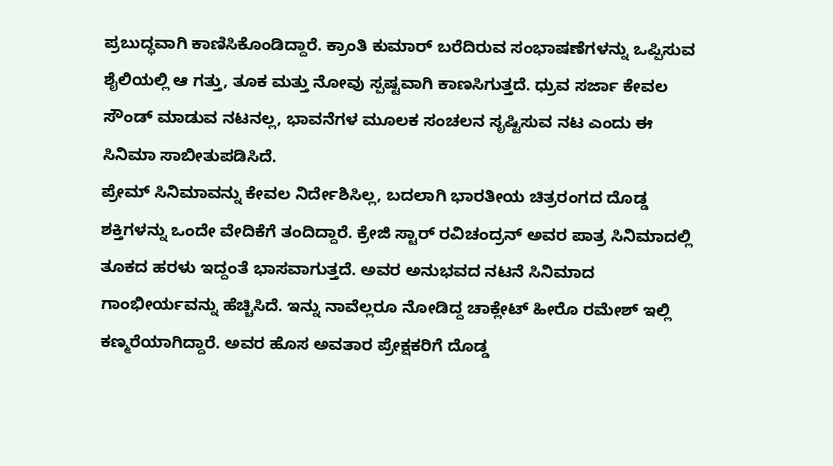ಪ್ರಬುದ್ಧವಾಗಿ ಕಾಣಿಸಿಕೊಂಡಿದ್ದಾರೆ. ಕ್ರಾಂತಿ ಕುಮಾರ್ ಬರೆದಿರುವ ಸಂಭಾಷಣೆಗಳನ್ನು ಒಪ್ಪಿಸುವ ಶೈಲಿಯಲ್ಲಿ ಆ ಗತ್ತು, ತೂಕ ಮತ್ತು ನೋವು ಸ್ಪಷ್ಟವಾಗಿ ಕಾಣಸಿಗುತ್ತದೆ. ಧ್ರುವ ಸರ್ಜಾ ಕೇವಲ ಸೌಂಡ್ ಮಾಡುವ ನಟನಲ್ಲ, ಭಾವನೆಗಳ ಮೂಲಕ ಸಂಚಲನ ಸೃಷ್ಟಿಸುವ ನಟ ಎಂದು ಈ ಸಿನಿಮಾ ಸಾಬೀತುಪಡಿಸಿದೆ.
ಪ್ರೇಮ್ ಸಿನಿಮಾವನ್ನು ಕೇವಲ ನಿರ್ದೇಶಿಸಿಲ್ಲ, ಬದಲಾಗಿ ಭಾರತೀಯ ಚಿತ್ರರಂಗದ ದೊಡ್ಡ ಶಕ್ತಿಗಳನ್ನು ಒಂದೇ ವೇದಿಕೆಗೆ ತಂದಿದ್ದಾರೆ. ಕ್ರೇಜಿ ಸ್ಟಾರ್ ರವಿಚಂದ್ರನ್ ಅವರ ಪಾತ್ರ ಸಿನಿಮಾದಲ್ಲಿ ತೂಕದ ಹರಳು ಇದ್ದಂತೆ ಭಾಸವಾಗುತ್ತದೆ. ಅವರ ಅನುಭವದ ನಟನೆ ಸಿನಿಮಾದ ಗಾಂಭೀರ್ಯವನ್ನು ಹೆಚ್ಚಿಸಿದೆ. ಇನ್ನು ನಾವೆಲ್ಲರೂ ನೋಡಿದ್ದ ಚಾಕ್ಲೇಟ್ ಹೀರೊ ರಮೇಶ್ ಇಲ್ಲಿ ಕಣ್ಮರೆಯಾಗಿದ್ದಾರೆ. ಅವರ ಹೊಸ ಅವತಾರ ಪ್ರೇಕ್ಷಕರಿಗೆ ದೊಡ್ಡ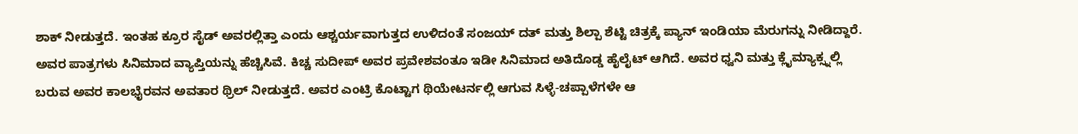ಶಾಕ್ ನೀಡುತ್ತದೆ. ಇಂತಹ ಕ್ರೂರ ಸೈಡ್ ಅವರಲ್ಲಿತ್ತಾ ಎಂದು ಆಶ್ಚರ್ಯವಾಗುತ್ತದ ಉಳಿದಂತೆ ಸಂಜಯ್ ದತ್ ಮತ್ತು ಶಿಲ್ಪಾ ಶೆಟ್ಟಿ ಚಿತ್ರಕ್ಕೆ ಪ್ಯಾನ್ ಇಂಡಿಯಾ ಮೆರುಗನ್ನು ನೀಡಿದ್ದಾರೆ. ಅವರ ಪಾತ್ರಗಳು ಸಿನಿಮಾದ ವ್ಯಾಪ್ತಿಯನ್ನು ಹೆಚ್ಚಿಸಿವೆ. ಕಿಚ್ಚ ಸುದೀಪ್ ಅವರ ಪ್ರವೇಶವಂತೂ ಇಡೀ ಸಿನಿಮಾದ ಅತಿದೊಡ್ಡ ಹೈಲೈಟ್ ಆಗಿದೆ. ಅವರ ಧ್ವನಿ ಮತ್ತು ಕ್ಲೈಮ್ಯಾಕ್ಸ್ನಲ್ಲಿ ಬರುವ ಅವರ ಕಾಲಭೈರವನ ಅವತಾರ ಥ್ರಿಲ್ ನೀಡುತ್ತದೆ. ಅವರ ಎಂಟ್ರಿ ಕೊಟ್ಟಾಗ ಥಿಯೇಟರ್ನಲ್ಲಿ ಆಗುವ ಸಿಳ್ಳೆ-ಚಪ್ಪಾಳೆಗಳೇ ಆ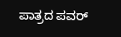ಪಾತ್ರದ ಪವರ್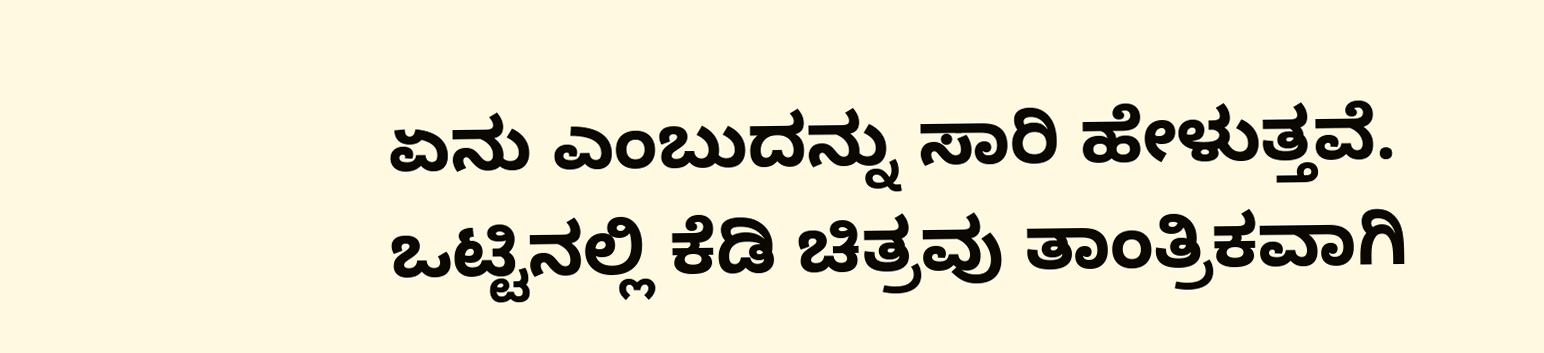ಏನು ಎಂಬುದನ್ನು ಸಾರಿ ಹೇಳುತ್ತವೆ.
ಒಟ್ಟಿನಲ್ಲಿ ಕೆಡಿ ಚಿತ್ರವು ತಾಂತ್ರಿಕವಾಗಿ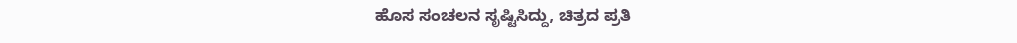ಹೊಸ ಸಂಚಲನ ಸೃಷ್ಟಿಸಿದ್ದು, ಚಿತ್ರದ ಪ್ರತಿ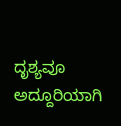ದೃಶ್ಯವೂ ಅದ್ದೂರಿಯಾಗಿ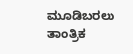ಮೂಡಿಬರಲು ತಾಂತ್ರಿಕ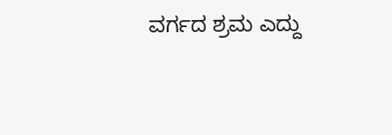ವರ್ಗದ ಶ್ರಮ ಎದ್ದು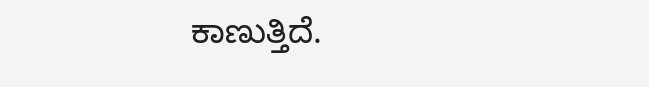ಕಾಣುತ್ತಿದೆ.